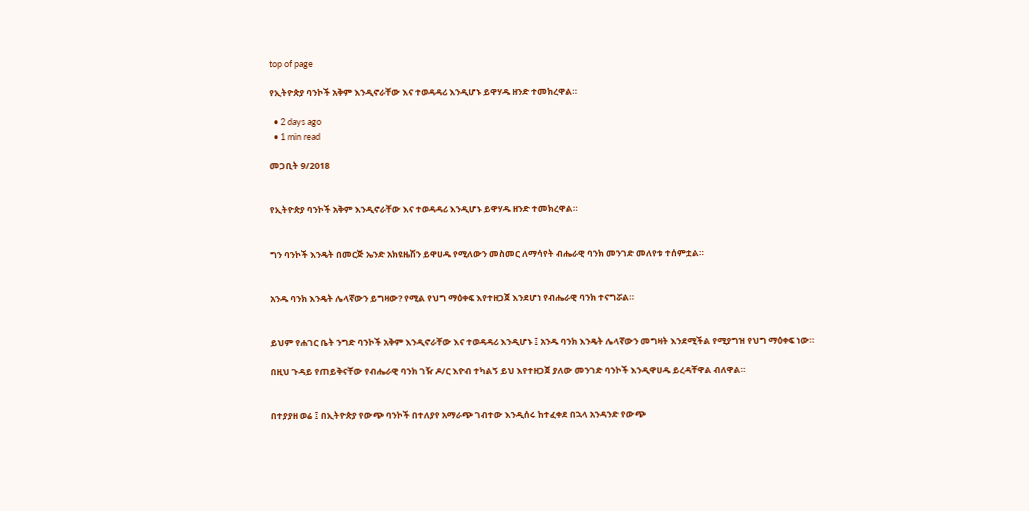top of page

የኢትዮጵያ ባንኮች አቅም እንዲኖራቸው እና ተወዳዳሪ እንዲሆኑ ይዋሃዱ ዘንድ ተመክረዋል።

  • 2 days ago
  • 1 min read

መጋቢት 9/2018


የኢትዮጵያ ባንኮች አቅም እንዲኖራቸው እና ተወዳዳሪ እንዲሆኑ ይዋሃዱ ዘንድ ተመክረዋል።


ግን ባንኮች እንዴት በመርጅ ኤንድ አክዩዜሽን ይዋሀዱ የሚለውን መስመር ለማሳየት ብሔራዊ ባንክ መንገድ መለየቱ ተሰምቷል።


አንዱ ባንክ እንዴት ሌላኛውን ይግዛው? የሚል የህግ ማዕቀፍ እየተዘጋጀ እንደሆነ የብሔራዊ ባንክ ተናግሯል።


ይህም የሐገር ቤት ንግድ ባንኮች አቅም እንዲኖራቸው እና ተወዳዳሪ እንዲሆኑ ፤ አንዱ ባንክ እንዴት ሌላኛውን መግዛት እንደሚችል የሚያግዝ የህግ ማዕቀፍ ነው።

በዚህ ጉዳይ የጠይቅናቸው የብሔራዊ ባንክ ገዥ ዶ/ር እዮብ ተካልኝ ይህ እየተዘጋጀ ያለው መንገድ ባንኮች እንዲዋሀዱ ይረዳቸዋል ብለዋል።


በተያያዘ ወሬ ፤ በኢትዮጵያ የውጭ ባንኮች በተለያየ አማራጭ ገብተው እንዲሰሩ ከተፈቀደ በኋላ አንዳንድ የውጭ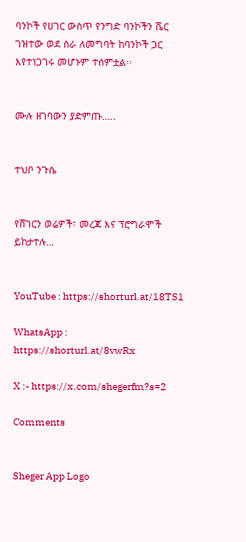ባንኮች የሀገር ውስጥ የንግድ ባንኮችን ሼር ገዝተው ወደ ስራ ለመግባት ከባንኮች ጋር እየተነጋገሩ መሆኑም ተሰምቷል፡፡


ሙሉ ዘገባውን ያድምጡ…..


ተህቦ ንጉሴ


የሸገርን ወሬዎች፣ መረጃ እና ፕሮግራሞች ይከታተሉ…


YouTube : https://shorturl.at/18TS1

WhatsApp : https://shorturl.at/8vwRx

X :- https://x.com/shegerfm?s=2

Comments


Sheger App Logo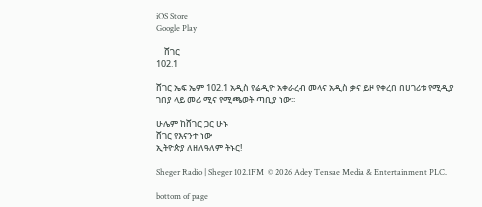iOS Store
Google Play

    ሸገር
102.1

ሸገር ኤፍ ኤም 102.1 አዲስ የሬዲዮ አቀራረብ መላና አዲስ ቃና ይዞ የቀረበ በሀገሪቱ የሚዲያ ገበያ ላይ መሪ ሚና የሚጫወት ጣቢያ ነው፡፡

ሁሌም ከሸገር ጋር ሁኑ
ሸገር የእናንተ ነው
ኢትዮጵያ ለዘለዓለም ትኑር!

Sheger Radio | Sheger 102.1FM  © 2026 Adey Tensae Media & Entertainment PLC.

bottom of page